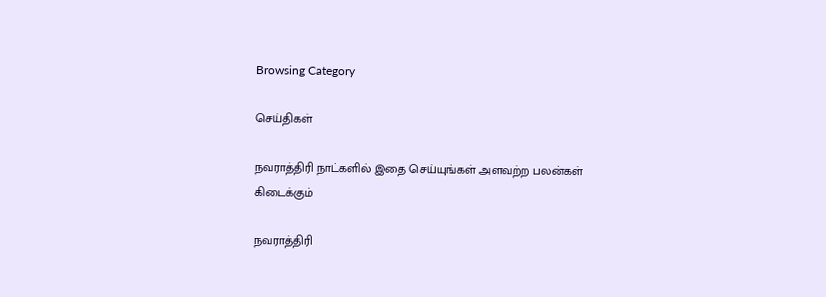Browsing Category

செய்திகள்

நவராத்திரி நாட்களில் இதை செய்யுங்கள் அளவற்ற பலன்கள் கிடைக்கும்

நவராத்திரி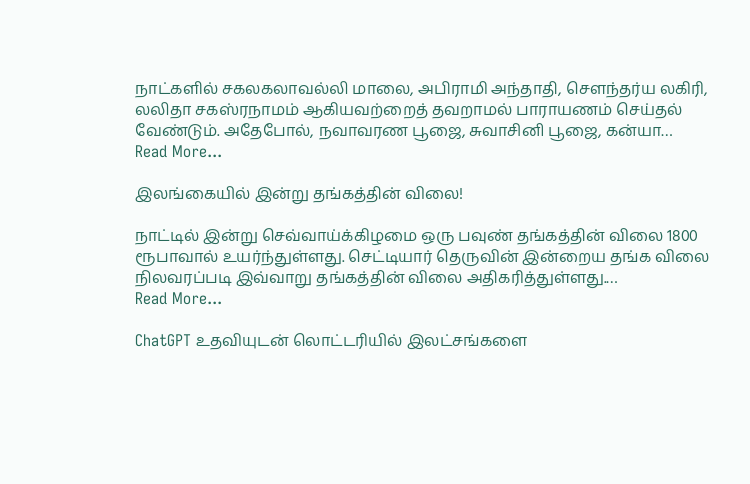நாட்களில் சகலகலாவல்லி மாலை, அபிராமி அந்தாதி, சௌந்தர்ய லகிரி, லலிதா சகஸ்ரநாமம் ஆகியவற்றைத் தவறாமல் பாராயணம் செய்தல் வேண்டும். அதேபோல், நவாவரண பூஜை, சுவாசினி பூஜை, கன்யா…
Read More...

இலங்கையில் இன்று தங்கத்தின் விலை!

நாட்டில் இன்று செவ்வாய்க்கிழமை ஒரு பவுண் தங்கத்தின் விலை 1800 ரூபாவால் உயர்ந்துள்ளது. செட்டியார் தெருவின் இன்றைய தங்க விலை நிலவரப்படி இவ்வாறு தங்கத்தின் விலை அதிகரித்துள்ளது.…
Read More...

ChatGPT உதவியுடன் லொட்டரியில் இலட்சங்களை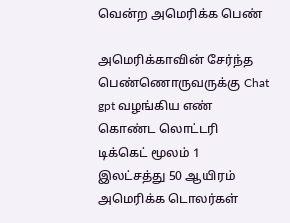வென்ற அமெரிக்க பெண்

அமெரிக்காவின் சேர்ந்த பெண்ணொருவருக்கு Chat gpt வழங்கிய எண் கொண்ட லொட்டரி டிக்கெட் மூலம் 1 இலட்சத்து 50 ஆயிரம் அமெரிக்க டொலர்கள்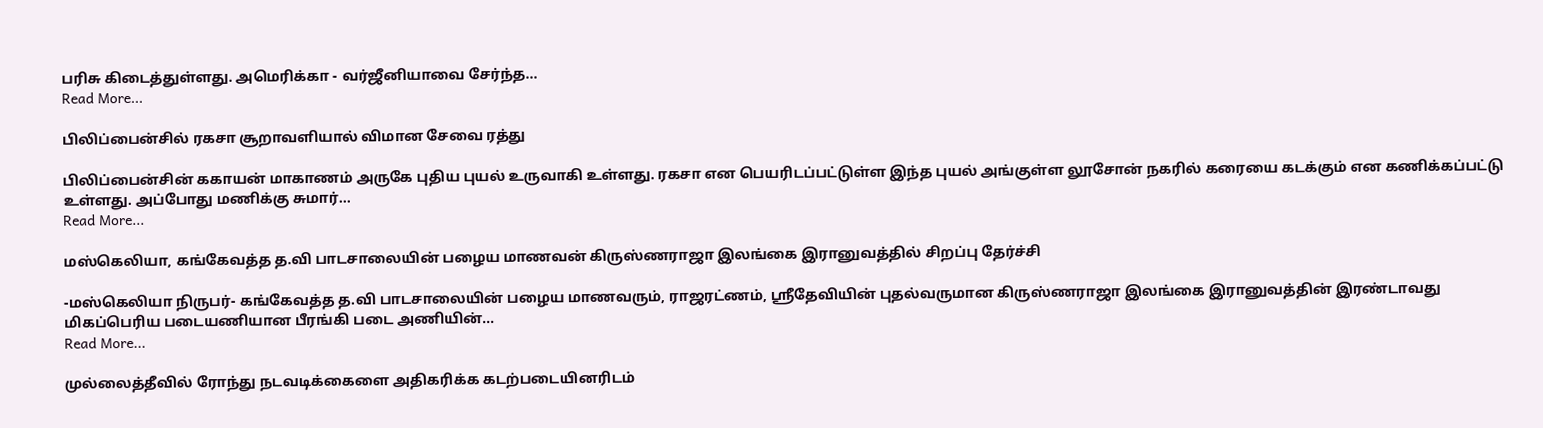பரிசு கிடைத்துள்ளது. அமெரிக்கா - வர்ஜீனியாவை சேர்ந்த…
Read More...

பிலிப்பைன்சில் ரகசா சூறாவளியால் விமான சேவை ரத்து

பிலிப்பைன்சின் ககாயன் மாகாணம் அருகே புதிய புயல் உருவாகி உள்ளது. ரகசா என பெயரிடப்பட்டுள்ள இந்த புயல் அங்குள்ள லூசோன் நகரில் கரையை கடக்கும் என கணிக்கப்பட்டு உள்ளது. அப்போது மணிக்கு சுமார்…
Read More...

மஸ்கெலியா, கங்கேவத்த த.வி பாடசாலையின் பழைய மாணவன் கிருஸ்ணராஜா இலங்கை இரானுவத்தில் சிறப்பு தேர்ச்சி

-மஸ்கெலியா நிருபர்- கங்கேவத்த த.வி பாடசாலையின் பழைய மாணவரும், ராஜரட்ணம், ஸ்ரீதேவியின் புதல்வருமான கிருஸ்ணராஜா இலங்கை இரானுவத்தின் இரண்டாவது மிகப்பெரிய படையணியான பீரங்கி படை அணியின்…
Read More...

முல்லைத்தீவில் ரோந்து நடவடிக்கைளை அதிகரிக்க கடற்படையினரிடம்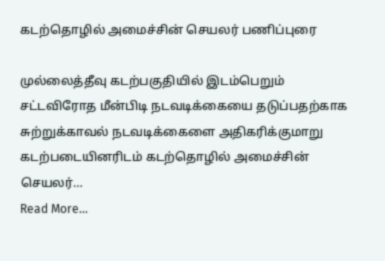கடற்தொழில் அமைச்சின் செயலர் பணிப்புரை

முல்லைத்தீவு கடற்பகுதியில் இடம்பெறும் சட்டவிரோத மீன்பிடி நடவடிக்கையை தடுப்பதற்காக சுற்றுக்காவல் நடவடிக்கைளை அதிகரிக்குமாறு கடற்படையினரிடம் கடற்தொழில் அமைச்சின் செயலர்…
Read More...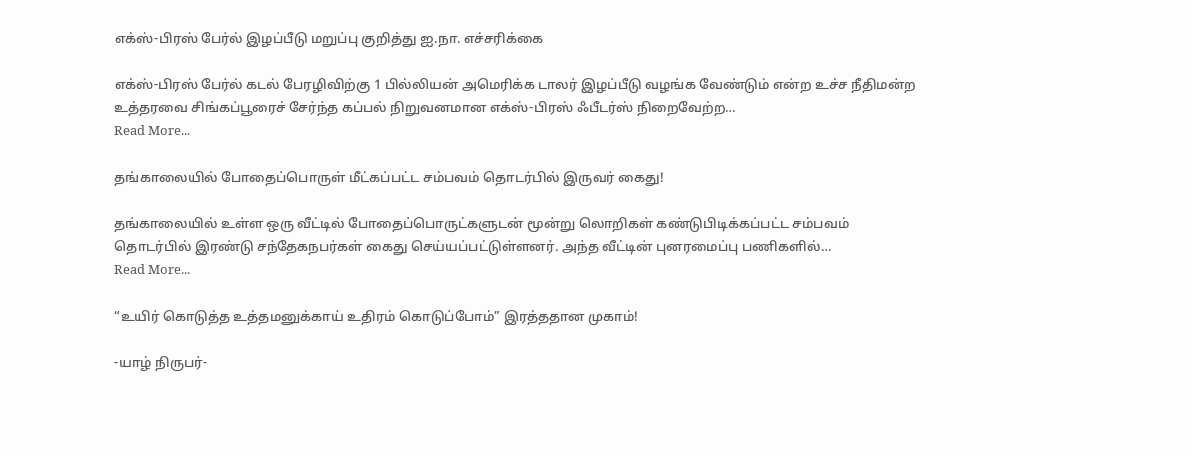எக்ஸ்-பிரஸ் பேர்ல் இழப்பீடு மறுப்பு குறித்து ஐ.நா. எச்சரிக்கை

எக்ஸ்-பிரஸ் பேர்ல் கடல் பேரழிவிற்கு 1 பில்லியன் அமெரிக்க டாலர் இழப்பீடு வழங்க வேண்டும் என்ற உச்ச நீதிமன்ற உத்தரவை சிங்கப்பூரைச் சேர்ந்த கப்பல் நிறுவனமான எக்ஸ்-பிரஸ் ஃபீடர்ஸ் நிறைவேற்ற…
Read More...

தங்காலையில் போதைப்பொருள் மீட்கப்பட்ட சம்பவம் தொடர்பில் இருவர் கைது!

தங்காலையில் உள்ள ஒரு வீட்டில் போதைப்பொருட்களுடன் மூன்று லொறிகள் கண்டுபிடிக்கப்பட்ட சம்பவம் தொடர்பில் இரண்டு சந்தேகநபர்கள் கைது செய்யப்பட்டுள்ளனர். அந்த வீட்டின் புனரமைப்பு பணிகளில்…
Read More...

“உயிர் கொடுத்த உத்தமனுக்காய் உதிரம் கொடுப்போம்” இரத்ததான முகாம்!

-யாழ் நிருபர்-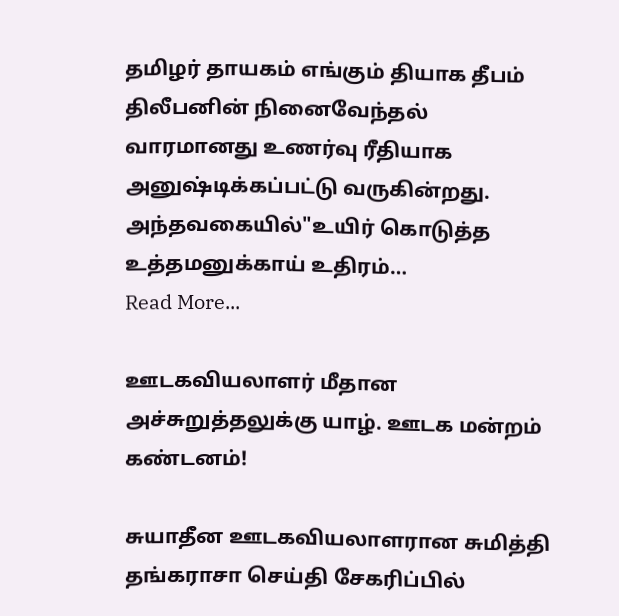தமிழர் தாயகம் எங்கும் தியாக தீபம் திலீபனின் நினைவேந்தல் வாரமானது உணர்வு ரீதியாக அனுஷ்டிக்கப்பட்டு வருகின்றது. அந்தவகையில்"உயிர் கொடுத்த உத்தமனுக்காய் உதிரம்…
Read More...

ஊடகவியலாளர் மீதான அச்சுறுத்தலுக்கு யாழ். ஊடக மன்றம் கண்டனம்!

சுயாதீன ஊடகவியலாளரான சுமித்தி தங்கராசா செய்தி சேகரிப்பில்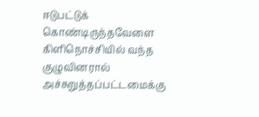ஈடுபட்டுக் கொண்டிருந்தவேளை கிளிநொச்சியில் வந்த குழுவினரால் அச்சுறுத்தப்பட்டமைக்கு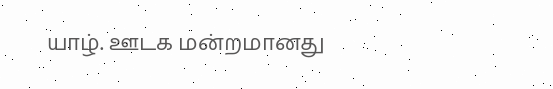யாழ். ஊடக மன்றமானது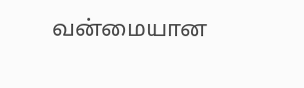வன்மையான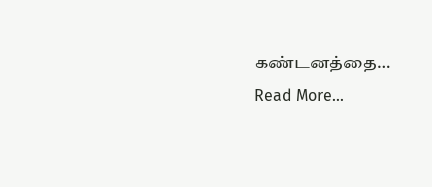கண்டனத்தை…
Read More...